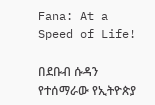Fana: At a Speed of Life!

በደቡብ ሱዳን የተሰማራው የኢትዮጵያ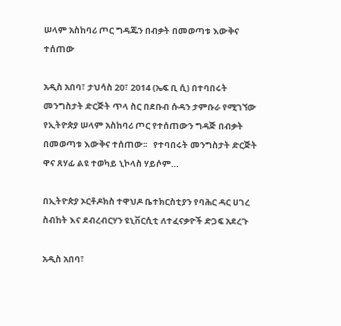ሠላም አስከባሪ ጦር ግዳጁን በብቃት በመወጣቱ እውቅና ተሰጠው

አዲስ አበባ፣ ታህሳስ 20፣ 2014 (ኤፍ ቢ ሲ) በተባበሩት መንግስታት ድርጅት ጥላ ስር በደቡብ ሱዳን ታምቡራ የሚገኘው የኢትዮጵያ ሠላም አስከባሪ ጦር የተሰጠውን ግዳጅ በብቃት በመወጣቱ እውቅና ተሰጠው፡፡   የተባበሩት መንግስታት ድርጅት ዋና ጸሃፊ ልዩ ተወካይ ኒኮላስ ሃይሶም…

በኢትዮጵያ ኦርቶዶክስ ተዋህዶ ቤተክርስቲያን የባሕር ዳር ሀገረ ስብከት እና ደብረብርሃን ዩኒቨርሲቲ ለተፈናቃዮች ድጋፍ አደረጉ

አዲስ አበባ፣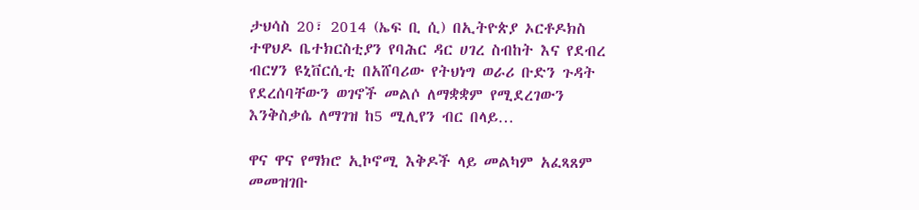ታህሳስ 20፣ 2014 (ኤፍ ቢ ሲ) በኢትዮጵያ ኦርቶዶክስ ተዋህዶ ቤተክርስቲያን የባሕር ዳር ሀገረ ስብከት እና የደብረ ብርሃን ዩኒቨርሲቲ በአሸባሪው የትህነግ ወራሪ ቡድን ጉዳት የደረሰባቸውን ወገኖች መልሶ ለማቋቋም የሚደረገውን እንቅስቃሴ ለማገዝ ከ5 ሚሊየን ብር በላይ…

ዋና ዋና የማክሮ ኢኮኖሚ እቅዶች ላይ መልካም አፈጻጸም መመዝገቡ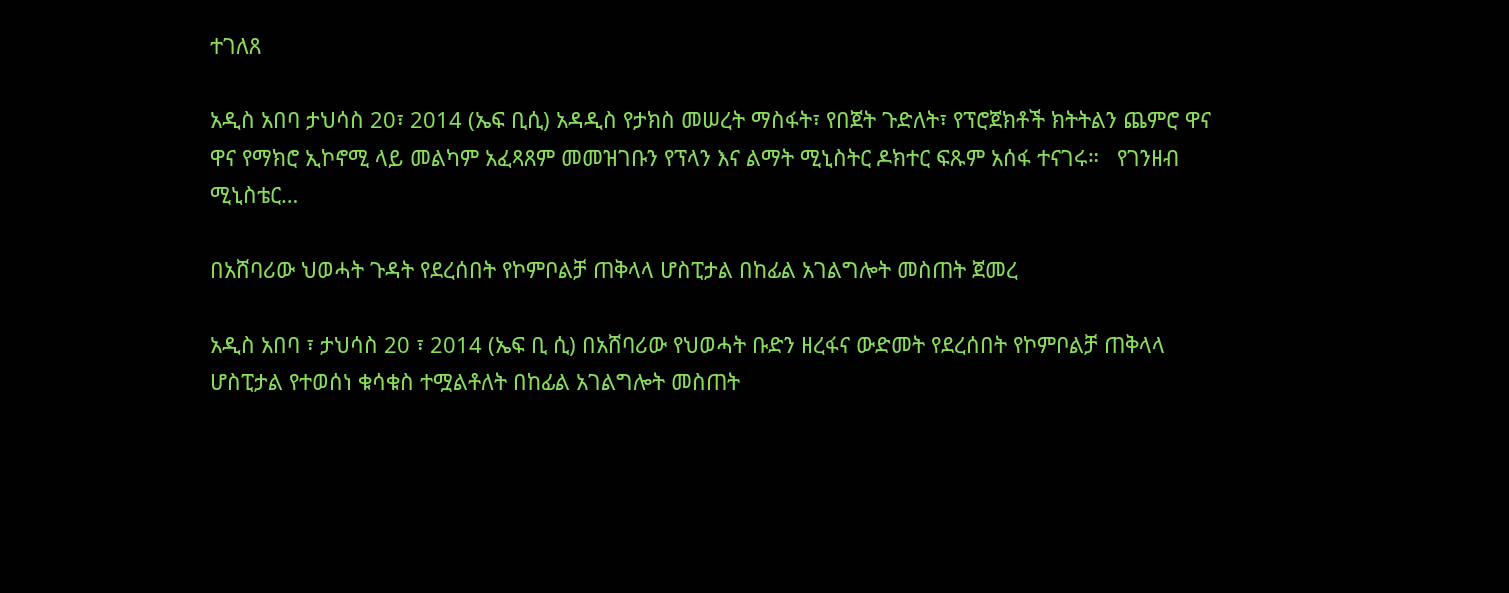ተገለጸ

አዲስ አበባ ታህሳስ 20፣ 2014 (ኤፍ ቢሲ) አዳዲስ የታክስ መሠረት ማስፋት፣ የበጀት ጉድለት፣ የፕሮጀክቶች ክትትልን ጨምሮ ዋና ዋና የማክሮ ኢኮኖሚ ላይ መልካም አፈጻጸም መመዝገቡን የፕላን እና ልማት ሚኒስትር ዶክተር ፍጹም አሰፋ ተናገሩ።   የገንዘብ ሚኒስቴር…

በአሸባሪው ህወሓት ጉዳት የደረሰበት የኮምቦልቻ ጠቅላላ ሆስፒታል በከፊል አገልግሎት መስጠት ጀመረ

አዲስ አበባ ፣ ታህሳስ 20 ፣ 2014 (ኤፍ ቢ ሲ) በአሸባሪው የህወሓት ቡድን ዘረፋና ውድመት የደረሰበት የኮምቦልቻ ጠቅላላ ሆስፒታል የተወሰነ ቁሳቁስ ተሟልቶለት በከፊል አገልግሎት መስጠት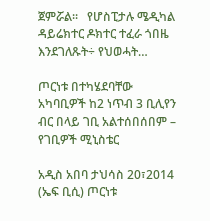ጀምሯል፡፡   የሆስፒታሉ ሜዲካል ዳይሬክተር ዶክተር ተፈራ ጎበዜ እንደገለጹት÷ የህወሓት…

ጦርነቱ በተካሄደባቸው አካባቢዎች ከ2 ነጥብ 3 ቢሊየን ብር በላይ ገቢ አልተሰበሰበም – የገቢዎች ሚኒስቴር

አዲስ አበባ ታህሳስ 20፣2014 (ኤፍ ቢሲ) ጦርነቱ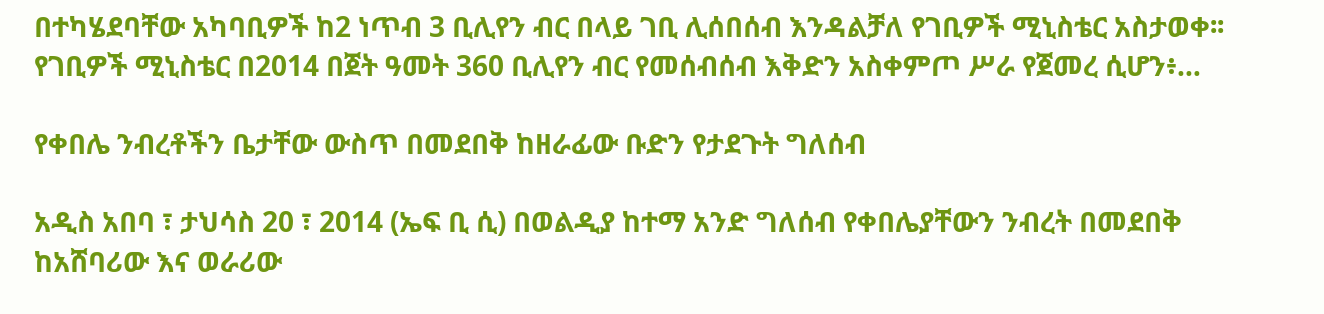በተካሄደባቸው አካባቢዎች ከ2 ነጥብ 3 ቢሊየን ብር በላይ ገቢ ሊሰበሰብ እንዳልቻለ የገቢዎች ሚኒስቴር አስታወቀ፡፡   የገቢዎች ሚኒስቴር በ2014 በጀት ዓመት 360 ቢሊየን ብር የመሰብሰብ እቅድን አስቀምጦ ሥራ የጀመረ ሲሆን፥…

የቀበሌ ንብረቶችን ቤታቸው ውስጥ በመደበቅ ከዘራፊው ቡድን የታደጉት ግለሰብ

አዲስ አበባ ፣ ታህሳስ 20 ፣ 2014 (ኤፍ ቢ ሲ) በወልዲያ ከተማ አንድ ግለሰብ የቀበሌያቸውን ንብረት በመደበቅ ከአሸባሪው እና ወራሪው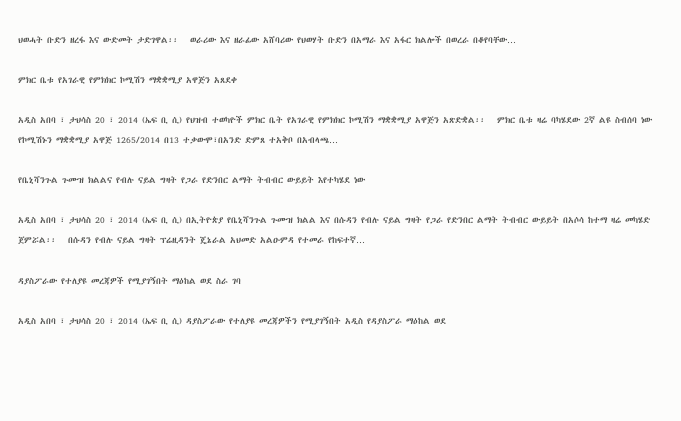ህወሓት ቡድን ዘረፋ እና ውድመት ታድገዋል፡፡   ወራሪው እና ዘራፊው አሸባሪው የህወሃት ቡድን በአማራ እና አፋር ክልሎች በወረራ በቆየባቸው…

ምክር ቤቱ የአገራዊ የምክክር ኮሚሽን ማቋቋሚያ አዋጅን አጸደቀ

አዲስ አበባ ፣ ታህሳስ 20 ፣ 2014 (ኤፍ ቢ ሲ) የህዝብ ተወካዮች ምክር ቤት የአገራዊ የምክክር ኮሚሽን ማቋቋሚያ አዋጅን አጽድቋል፡፡   ምክር ቤቱ ዛሬ ባካሄደው 2ኛ ልዩ ስብሰባ ነው የኮሚሽኑን ማቋቋሚያ አዋጅ 1265/2014 በ13 ተቃውሞ፣በአንድ ድምጸ ተአቅቦ በአብላጫ…

የቤኒሻንጉል ጉሙዝ ክልልና የብሉ ናይል ግዛት የጋራ የድንበር ልማት ትብብር ውይይት እየተካሄደ ነው

አዲስ አበባ ፣ ታህሳስ 20 ፣ 2014 (ኤፍ ቢ ሲ) በኢትዮጵያ የቤኒሻንጉል ጉሙዝ ክልል እና በሱዳን የብሉ ናይል ግዛት የጋራ የድንበር ልማት ትብብር ውይይት በአሶሳ ከተማ ዛሬ መካሄድ ጀምሯል፡፡   በሱዳን የብሉ ናይል ግዛት ፕሬዚዳንት ጄኔራል አህመድ አልዑምዳ የተመራ የከፍተኛ…

ዳያስፖራው የተለያዩ መረጃዎች የሚያገኝበት ማዕከል ወደ ስራ ገባ

አዲስ አበባ ፣ ታህሳስ 20 ፣ 2014 (ኤፍ ቢ ሲ) ዳያስፖራው የተለያዩ መረጃዎችን የሚያገኝበት አዲስ የዳያስፖራ ማዕከል ወደ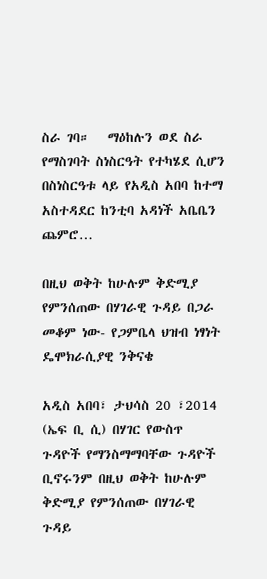ስራ ገባ።   ማዕከሉን ወደ ስራ የማስገባት ስነስርዓት የተካሄደ ሲሆን በስነስርዓቱ ላይ የአዲስ አበባ ከተማ አስተዳደር ከንቲባ አዳነች አቤቤን ጨምሮ…

በዚህ ወቅት ከሁሉም ቅድሚያ የምንሰጠው በሃገራዊ ጉዳይ በጋራ መቆም ነው- የጋምቤላ ህዝብ ነፃነት ዴሞክራሲያዊ ንቅናቄ

አዲስ አበባ፣ ታህሳስ 20 ፣2014 (ኤፍ ቢ ሲ) በሃገር የውስጥ ጉዳዮች የማንስማማባቸው ጉዳዮች ቢኖሩንም በዚህ ወቅት ከሁሉም ቅድሚያ የምንሰጠው በሃገራዊ ጉዳይ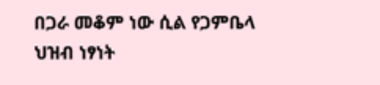በጋራ መቆም ነው ሲል የጋምቤላ ህዝብ ነፃነት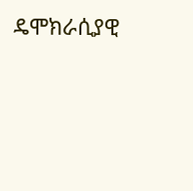ዴሞክራሲያዊ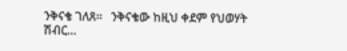ንቅናቄ ገለጸ፡፡   ንቅናቄው ከዚህ ቀደም የህወሃት ሽብር…